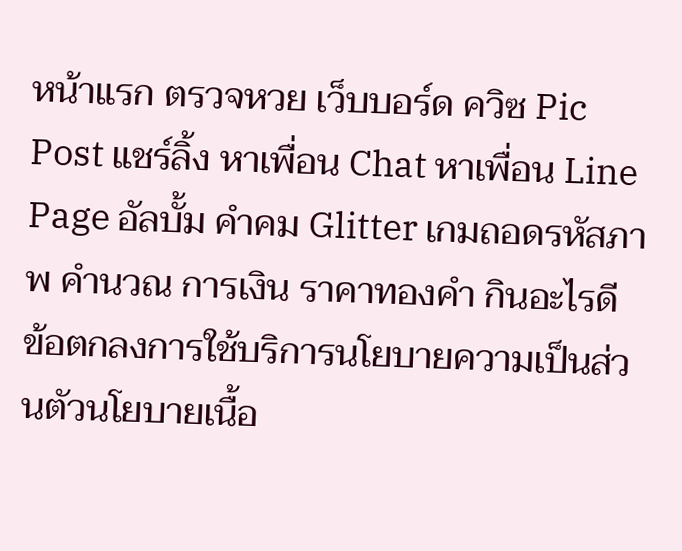หน้าแรก ตรวจหวย เว็บบอร์ด ควิซ Pic Post แชร์ลิ้ง หาเพื่อน Chat หาเพื่อน Line Page อัลบั้ม คำคม Glitter เกมถอดรหัสภาพ คำนวณ การเงิน ราคาทองคำ กินอะไรดี
ข้อตกลงการใช้บริการนโยบายความเป็นส่วนตัวนโยบายเนื้อ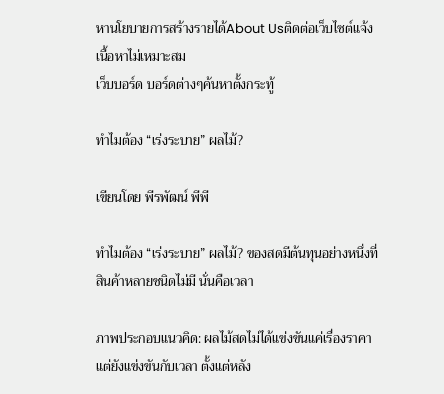หานโยบายการสร้างรายได้About Usติดต่อเว็บไซต์แจ้งเนื้อหาไม่เหมาะสม
เว็บบอร์ด บอร์ดต่างๆค้นหาตั้งกระทู้

ทำไมต้อง “เร่งระบาย” ผลไม้?

เขียนโดย พีรพัฒน์ พีพี

ทำไมต้อง “เร่งระบาย” ผลไม้? ของสดมีต้นทุนอย่างหนึ่งที่สินค้าหลายชนิดไม่มี นั่นคือเวลา

ภาพประกอบแนวคิด: ผลไม้สดไม่ได้แข่งขันแค่เรื่องราคา แต่ยังแข่งขันกับเวลา ตั้งแต่หลัง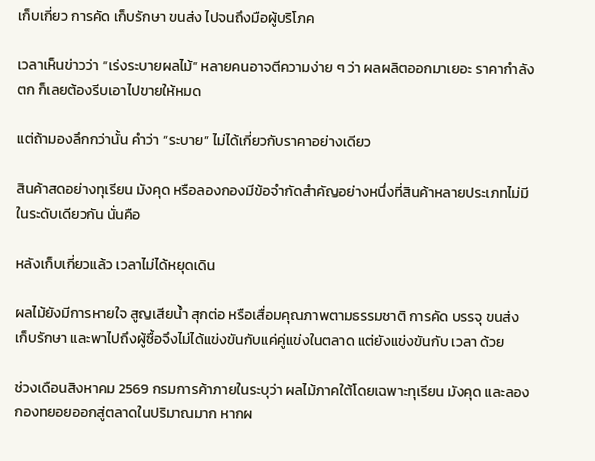เก็บเกี่ยว การคัด เก็บรักษา ขนส่ง ไปจนถึงมือผู้บริโภค

เวลาเห็นข่าวว่า “เร่งระบายผลไม้” หลายคนอาจตีความง่าย ๆ ว่า ผลผลิตออกมาเยอะ ราคากำลังตก ก็เลยต้องรีบเอาไปขายให้หมด

แต่ถ้ามองลึกกว่านั้น คำว่า “ระบาย” ไม่ได้เกี่ยวกับราคาอย่างเดียว

สินค้าสดอย่างทุเรียน มังคุด หรือลองกองมีข้อจำกัดสำคัญอย่างหนึ่งที่สินค้าหลายประเภทไม่มีในระดับเดียวกัน นั่นคือ

หลังเก็บเกี่ยวแล้ว เวลาไม่ได้หยุดเดิน

ผลไม้ยังมีการหายใจ สูญเสียน้ำ สุกต่อ หรือเสื่อมคุณภาพตามธรรมชาติ การคัด บรรจุ ขนส่ง เก็บรักษา และพาไปถึงผู้ซื้อจึงไม่ได้แข่งขันกับแค่คู่แข่งในตลาด แต่ยังแข่งขันกับ เวลา ด้วย

ช่วงเดือนสิงหาคม 2569 กรมการค้าภายในระบุว่า ผลไม้ภาคใต้โดยเฉพาะทุเรียน มังคุด และลองกองทยอยออกสู่ตลาดในปริมาณมาก หากผ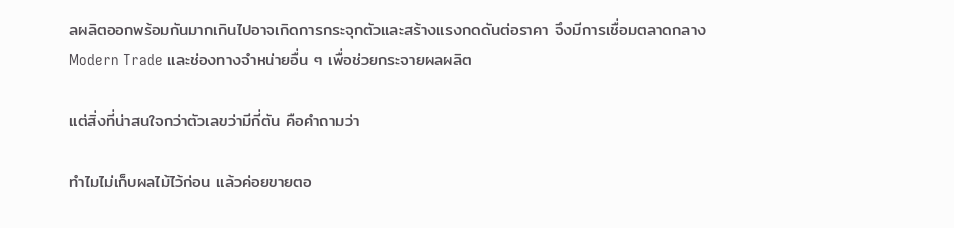ลผลิตออกพร้อมกันมากเกินไปอาจเกิดการกระจุกตัวและสร้างแรงกดดันต่อราคา จึงมีการเชื่อมตลาดกลาง Modern Trade และช่องทางจำหน่ายอื่น ๆ เพื่อช่วยกระจายผลผลิต

แต่สิ่งที่น่าสนใจกว่าตัวเลขว่ามีกี่ตัน คือคำถามว่า

ทำไมไม่เก็บผลไม้ไว้ก่อน แล้วค่อยขายตอ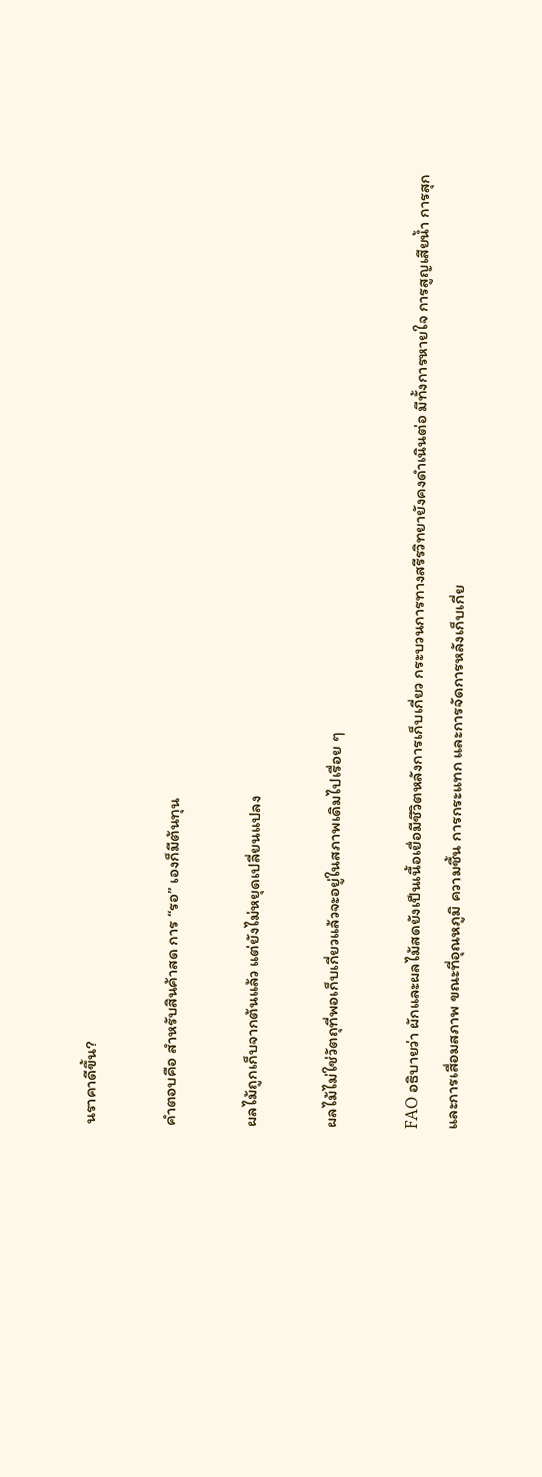นราคาดีขึ้น?

คำตอบคือ สำหรับสินค้าสด การ “รอ” เองก็มีต้นทุน

ผลไม้ถูกเก็บจากต้นแล้ว แต่ยังไม่หยุดเปลี่ยนแปลง

ผลไม้ไม่ใช่วัตถุที่พอเก็บเกี่ยวแล้วจะอยู่ในสภาพเดิมไปเรื่อย ๆ

FAO อธิบายว่า ผักและผลไม้สดยังเป็นเนื้อเยื่อมีชีวิตหลังการเก็บเกี่ยว กระบวนการทางสรีรวิทยายังคงดำเนินต่อ มีทั้งการหายใจ การสูญเสียน้ำ การสุก และการเสื่อมสภาพ ขณะที่อุณหภูมิ ความชื้น การกระแทก และการจัดการหลังเก็บเกี่ย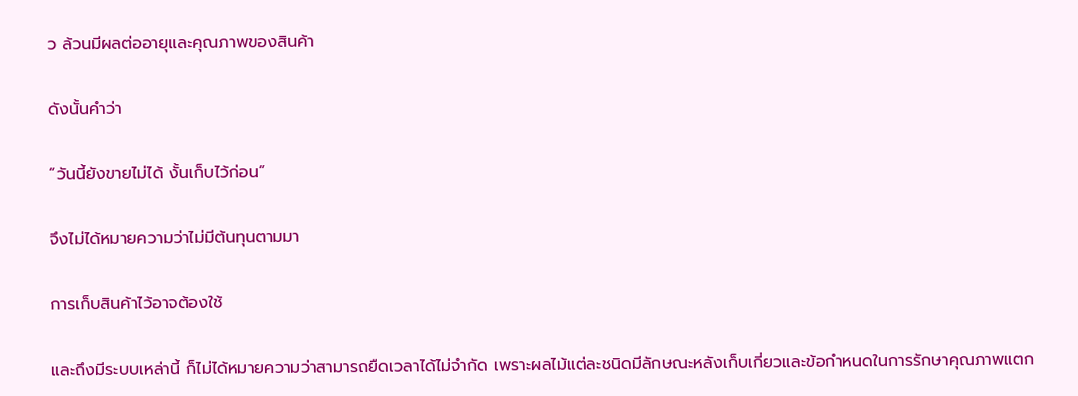ว ล้วนมีผลต่ออายุและคุณภาพของสินค้า

ดังนั้นคำว่า

“วันนี้ยังขายไม่ได้ งั้นเก็บไว้ก่อน”

จึงไม่ได้หมายความว่าไม่มีต้นทุนตามมา

การเก็บสินค้าไว้อาจต้องใช้

และถึงมีระบบเหล่านี้ ก็ไม่ได้หมายความว่าสามารถยืดเวลาได้ไม่จำกัด เพราะผลไม้แต่ละชนิดมีลักษณะหลังเก็บเกี่ยวและข้อกำหนดในการรักษาคุณภาพแตก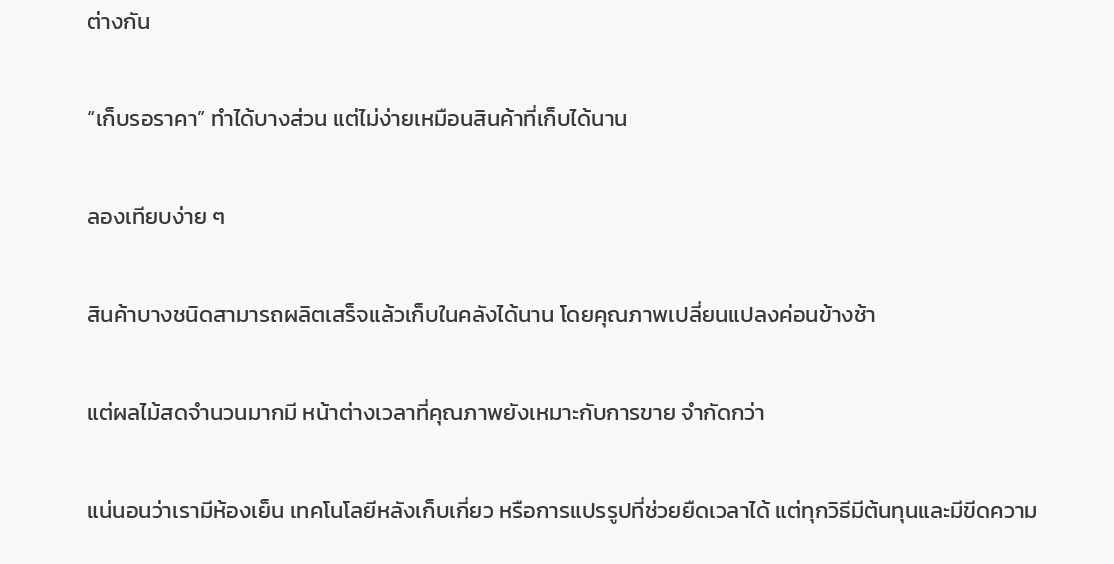ต่างกัน

“เก็บรอราคา” ทำได้บางส่วน แต่ไม่ง่ายเหมือนสินค้าที่เก็บได้นาน

ลองเทียบง่าย ๆ

สินค้าบางชนิดสามารถผลิตเสร็จแล้วเก็บในคลังได้นาน โดยคุณภาพเปลี่ยนแปลงค่อนข้างช้า

แต่ผลไม้สดจำนวนมากมี หน้าต่างเวลาที่คุณภาพยังเหมาะกับการขาย จำกัดกว่า

แน่นอนว่าเรามีห้องเย็น เทคโนโลยีหลังเก็บเกี่ยว หรือการแปรรูปที่ช่วยยืดเวลาได้ แต่ทุกวิธีมีต้นทุนและมีขีดความ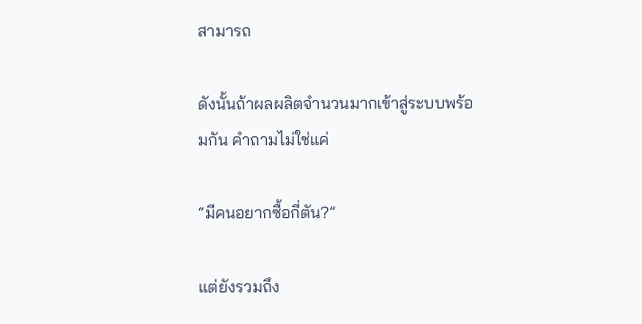สามารถ

ดังนั้นถ้าผลผลิตจำนวนมากเข้าสู่ระบบพร้อมกัน คำถามไม่ใช่แค่

“มีคนอยากซื้อกี่ตัน?”

แต่ยังรวมถึง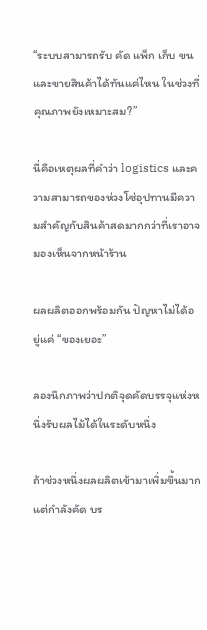“ระบบสามารถรับ คัด แพ็ก เก็บ ขน และขายสินค้าได้ทันแค่ไหน ในช่วงที่คุณภาพยังเหมาะสม?”

นี่คือเหตุผลที่คำว่า logistics และความสามารถของห่วงโซ่อุปทานมีความสำคัญกับสินค้าสดมากกว่าที่เราอาจมองเห็นจากหน้าร้าน

ผลผลิตออกพร้อมกัน ปัญหาไม่ได้อยู่แค่ “ของเยอะ”

ลองนึกภาพว่าปกติจุดคัดบรรจุแห่งหนึ่งรับผลไม้ได้ในระดับหนึ่ง

ถ้าช่วงหนึ่งผลผลิตเข้ามาเพิ่มขึ้นมาก แต่กำลังคัด บร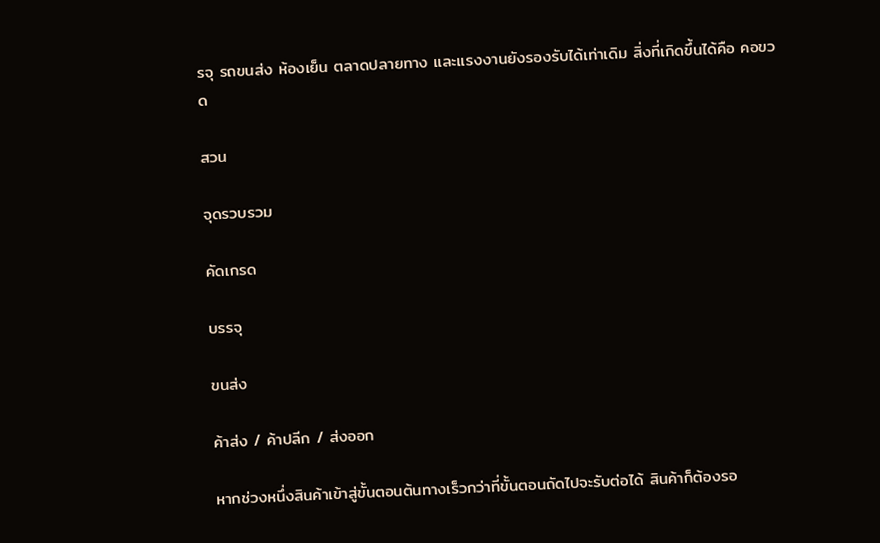รจุ รถขนส่ง ห้องเย็น ตลาดปลายทาง และแรงงานยังรองรับได้เท่าเดิม สิ่งที่เกิดขึ้นได้คือ คอขวด

สวน

จุดรวบรวม

คัดเกรด

บรรจุ

ขนส่ง

ค้าส่ง / ค้าปลีก / ส่งออก

หากช่วงหนึ่งสินค้าเข้าสู่ขั้นตอนต้นทางเร็วกว่าที่ขั้นตอนถัดไปจะรับต่อได้ สินค้าก็ต้องรอ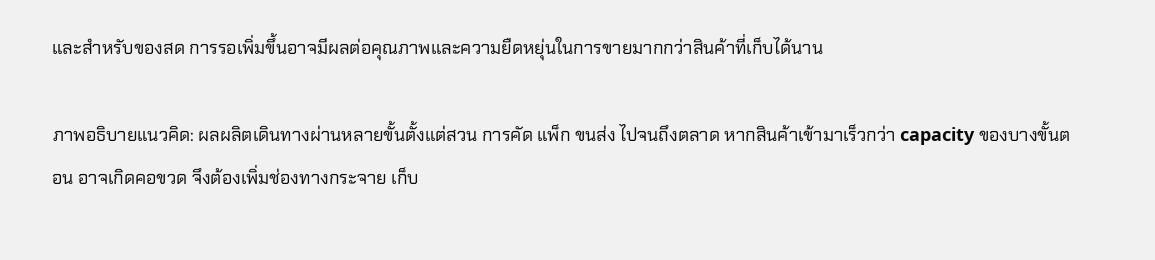และสำหรับของสด การรอเพิ่มขึ้นอาจมีผลต่อคุณภาพและความยืดหยุ่นในการขายมากกว่าสินค้าที่เก็บได้นาน

ภาพอธิบายแนวคิด: ผลผลิตเดินทางผ่านหลายขั้นตั้งแต่สวน การคัด แพ็ก ขนส่ง ไปจนถึงตลาด หากสินค้าเข้ามาเร็วกว่า capacity ของบางขั้นตอน อาจเกิดคอขวด จึงต้องเพิ่มช่องทางกระจาย เก็บ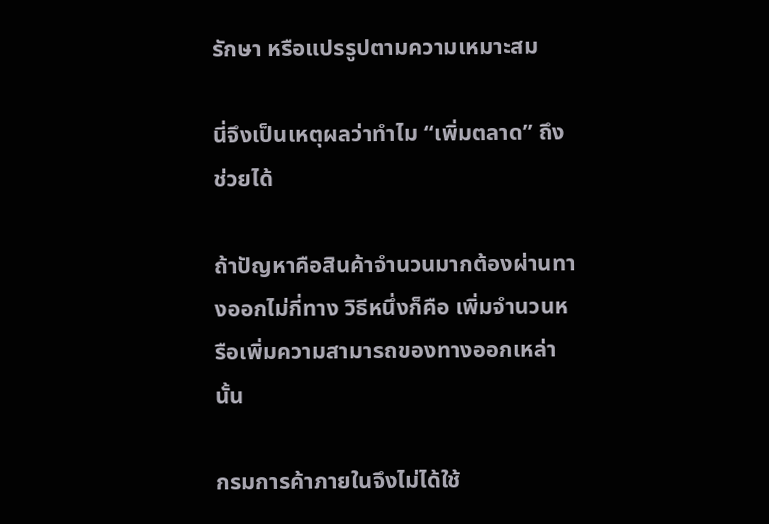รักษา หรือแปรรูปตามความเหมาะสม

นี่จึงเป็นเหตุผลว่าทำไม “เพิ่มตลาด” ถึงช่วยได้

ถ้าปัญหาคือสินค้าจำนวนมากต้องผ่านทางออกไม่กี่ทาง วิธีหนึ่งก็คือ เพิ่มจำนวนหรือเพิ่มความสามารถของทางออกเหล่านั้น

กรมการค้าภายในจึงไม่ได้ใช้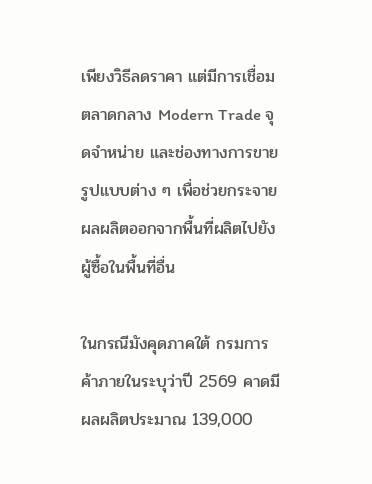เพียงวิธีลดราคา แต่มีการเชื่อมตลาดกลาง Modern Trade จุดจำหน่าย และช่องทางการขายรูปแบบต่าง ๆ เพื่อช่วยกระจายผลผลิตออกจากพื้นที่ผลิตไปยังผู้ซื้อในพื้นที่อื่น

ในกรณีมังคุดภาคใต้ กรมการค้าภายในระบุว่าปี 2569 คาดมีผลผลิตประมาณ 139,000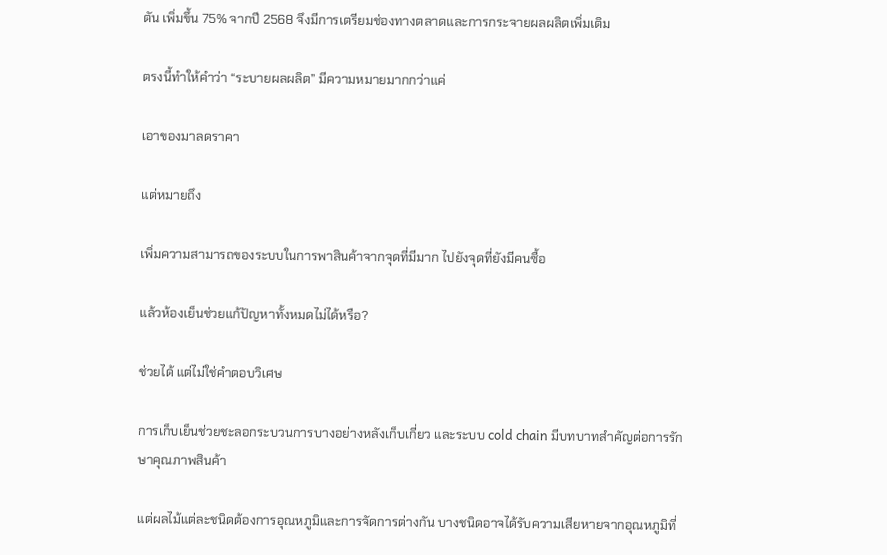ตัน เพิ่มขึ้น 75% จากปี 2568 จึงมีการเตรียมช่องทางตลาดและการกระจายผลผลิตเพิ่มเติม

ตรงนี้ทำให้คำว่า “ระบายผลผลิต” มีความหมายมากกว่าแค่

เอาของมาลดราคา

แต่หมายถึง

เพิ่มความสามารถของระบบในการพาสินค้าจากจุดที่มีมาก ไปยังจุดที่ยังมีคนซื้อ

แล้วห้องเย็นช่วยแก้ปัญหาทั้งหมดไม่ได้หรือ?

ช่วยได้ แต่ไม่ใช่คำตอบวิเศษ

การเก็บเย็นช่วยชะลอกระบวนการบางอย่างหลังเก็บเกี่ยว และระบบ cold chain มีบทบาทสำคัญต่อการรักษาคุณภาพสินค้า

แต่ผลไม้แต่ละชนิดต้องการอุณหภูมิและการจัดการต่างกัน บางชนิดอาจได้รับความเสียหายจากอุณหภูมิที่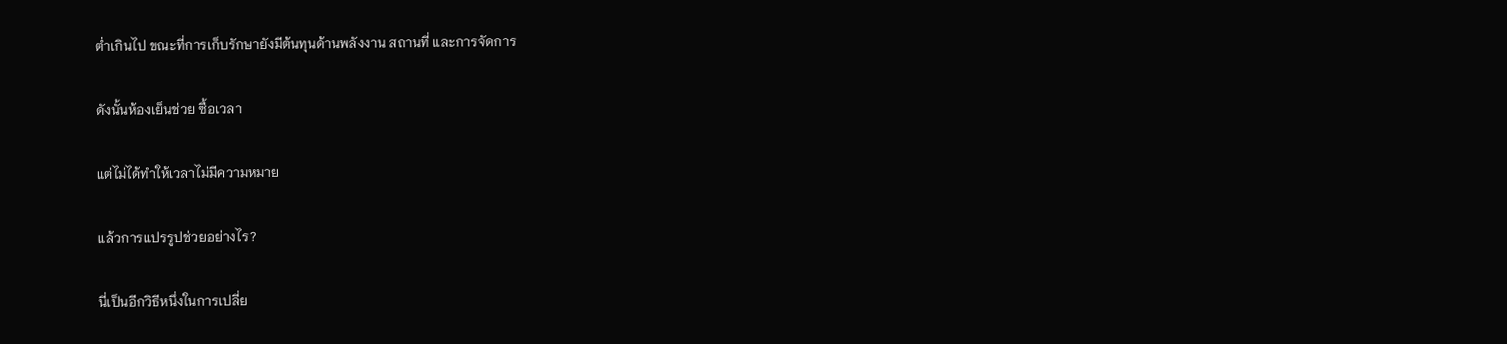ต่ำเกินไป ขณะที่การเก็บรักษายังมีต้นทุนด้านพลังงาน สถานที่ และการจัดการ

ดังนั้นห้องเย็นช่วย ซื้อเวลา

แต่ไม่ได้ทำให้เวลาไม่มีความหมาย

แล้วการแปรรูปช่วยอย่างไร?

นี่เป็นอีกวิธีหนึ่งในการเปลี่ย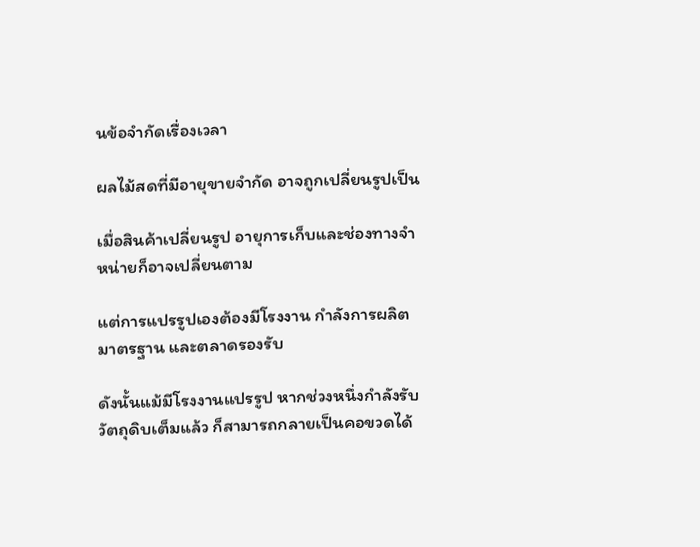นข้อจำกัดเรื่องเวลา

ผลไม้สดที่มีอายุขายจำกัด อาจถูกเปลี่ยนรูปเป็น

เมื่อสินค้าเปลี่ยนรูป อายุการเก็บและช่องทางจำหน่ายก็อาจเปลี่ยนตาม

แต่การแปรรูปเองต้องมีโรงงาน กำลังการผลิต มาตรฐาน และตลาดรองรับ

ดังนั้นแม้มีโรงงานแปรรูป หากช่วงหนึ่งกำลังรับวัตถุดิบเต็มแล้ว ก็สามารถกลายเป็นคอขวดได้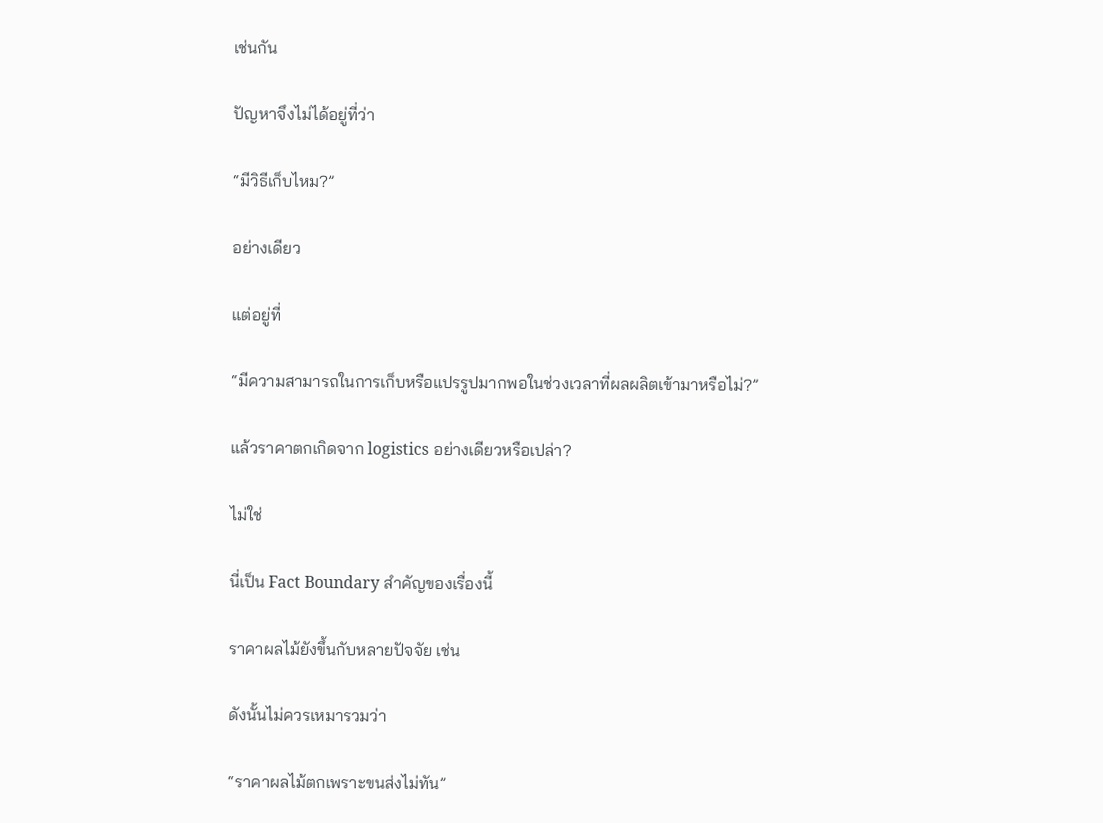เช่นกัน

ปัญหาจึงไม่ได้อยู่ที่ว่า

“มีวิธีเก็บไหม?”

อย่างเดียว

แต่อยู่ที่

“มีความสามารถในการเก็บหรือแปรรูปมากพอในช่วงเวลาที่ผลผลิตเข้ามาหรือไม่?”

แล้วราคาตกเกิดจาก logistics อย่างเดียวหรือเปล่า?

ไม่ใช่

นี่เป็น Fact Boundary สำคัญของเรื่องนี้

ราคาผลไม้ยังขึ้นกับหลายปัจจัย เช่น

ดังนั้นไม่ควรเหมารวมว่า

“ราคาผลไม้ตกเพราะขนส่งไม่ทัน”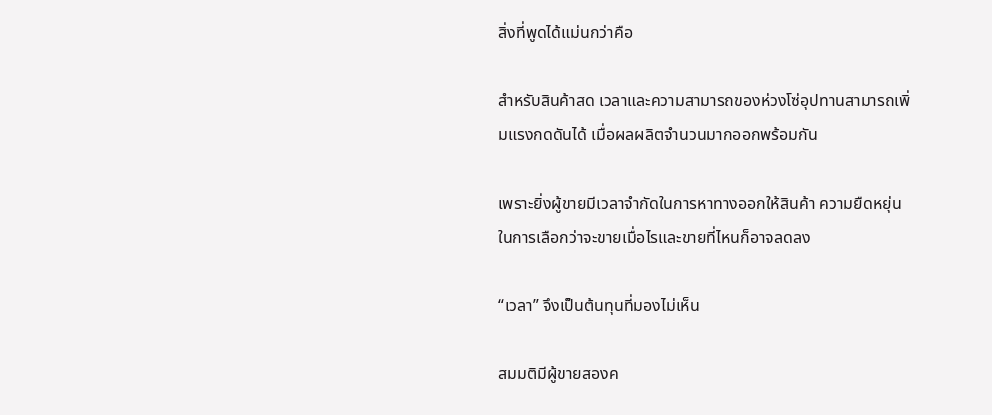สิ่งที่พูดได้แม่นกว่าคือ

สำหรับสินค้าสด เวลาและความสามารถของห่วงโซ่อุปทานสามารถเพิ่มแรงกดดันได้ เมื่อผลผลิตจำนวนมากออกพร้อมกัน

เพราะยิ่งผู้ขายมีเวลาจำกัดในการหาทางออกให้สินค้า ความยืดหยุ่นในการเลือกว่าจะขายเมื่อไรและขายที่ไหนก็อาจลดลง

“เวลา” จึงเป็นต้นทุนที่มองไม่เห็น

สมมติมีผู้ขายสองค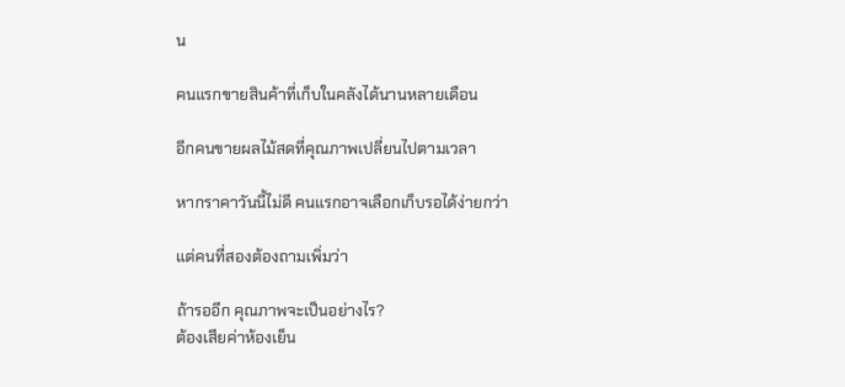น

คนแรกขายสินค้าที่เก็บในคลังได้นานหลายเดือน

อีกคนขายผลไม้สดที่คุณภาพเปลี่ยนไปตามเวลา

หากราคาวันนี้ไม่ดี คนแรกอาจเลือกเก็บรอได้ง่ายกว่า

แต่คนที่สองต้องถามเพิ่มว่า

ถ้ารออีก คุณภาพจะเป็นอย่างไร?
ต้องเสียค่าห้องเย็น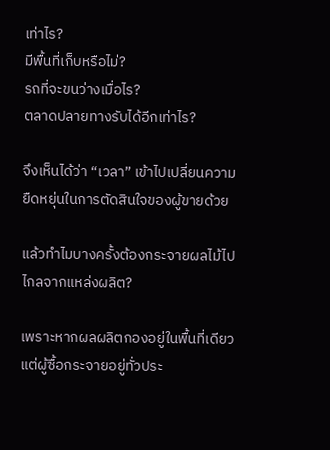เท่าไร?
มีพื้นที่เก็บหรือไม่?
รถที่จะขนว่างเมื่อไร?
ตลาดปลายทางรับได้อีกเท่าไร?

จึงเห็นได้ว่า “เวลา” เข้าไปเปลี่ยนความยืดหยุ่นในการตัดสินใจของผู้ขายด้วย

แล้วทำไมบางครั้งต้องกระจายผลไม้ไปไกลจากแหล่งผลิต?

เพราะหากผลผลิตกองอยู่ในพื้นที่เดียว แต่ผู้ซื้อกระจายอยู่ทั่วประ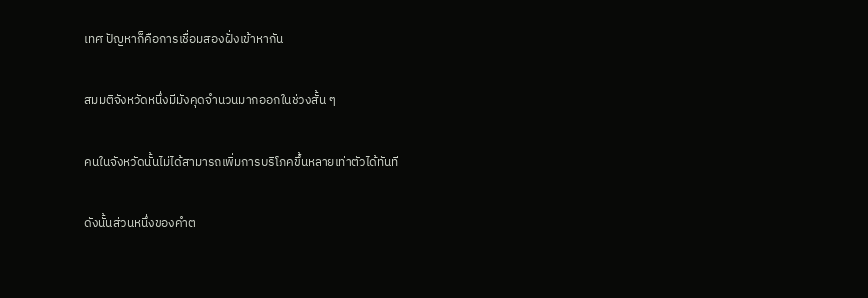เทศ ปัญหาก็คือการเชื่อมสองฝั่งเข้าหากัน

สมมติจังหวัดหนึ่งมีมังคุดจำนวนมากออกในช่วงสั้น ๆ

คนในจังหวัดนั้นไม่ได้สามารถเพิ่มการบริโภคขึ้นหลายเท่าตัวได้ทันที

ดังนั้นส่วนหนึ่งของคำต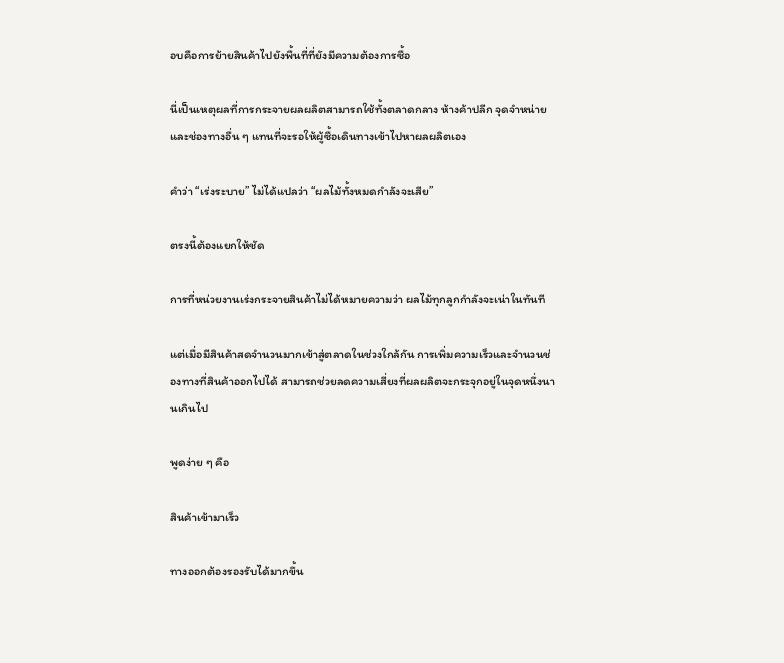อบคือการย้ายสินค้าไปยังพื้นที่ที่ยังมีความต้องการซื้อ

นี่เป็นเหตุผลที่การกระจายผลผลิตสามารถใช้ทั้งตลาดกลาง ห้างค้าปลีก จุดจำหน่าย และช่องทางอื่น ๆ แทนที่จะรอให้ผู้ซื้อเดินทางเข้าไปหาผลผลิตเอง

คำว่า “เร่งระบาย” ไม่ได้แปลว่า “ผลไม้ทั้งหมดกำลังจะเสีย”

ตรงนี้ต้องแยกให้ชัด

การที่หน่วยงานเร่งกระจายสินค้าไม่ได้หมายความว่า ผลไม้ทุกลูกกำลังจะเน่าในทันที

แต่เมื่อมีสินค้าสดจำนวนมากเข้าสู่ตลาดในช่วงใกล้กัน การเพิ่มความเร็วและจำนวนช่องทางที่สินค้าออกไปได้ สามารถช่วยลดความเสี่ยงที่ผลผลิตจะกระจุกอยู่ในจุดหนึ่งนานเกินไป

พูดง่าย ๆ คือ

สินค้าเข้ามาเร็ว

ทางออกต้องรองรับได้มากขึ้น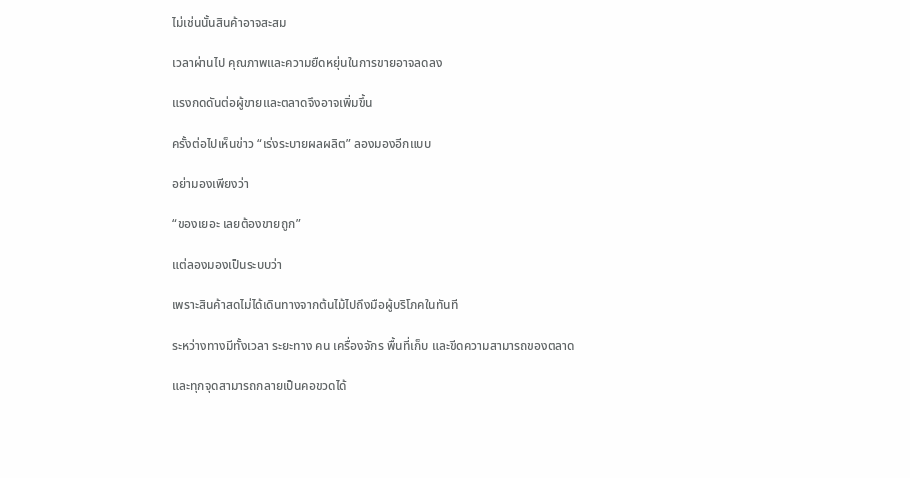ไม่เช่นนั้นสินค้าอาจสะสม

เวลาผ่านไป คุณภาพและความยืดหยุ่นในการขายอาจลดลง

แรงกดดันต่อผู้ขายและตลาดจึงอาจเพิ่มขึ้น

ครั้งต่อไปเห็นข่าว “เร่งระบายผลผลิต” ลองมองอีกแบบ

อย่ามองเพียงว่า

“ของเยอะ เลยต้องขายถูก”

แต่ลองมองเป็นระบบว่า

เพราะสินค้าสดไม่ได้เดินทางจากต้นไม้ไปถึงมือผู้บริโภคในทันที

ระหว่างทางมีทั้งเวลา ระยะทาง คน เครื่องจักร พื้นที่เก็บ และขีดความสามารถของตลาด

และทุกจุดสามารถกลายเป็นคอขวดได้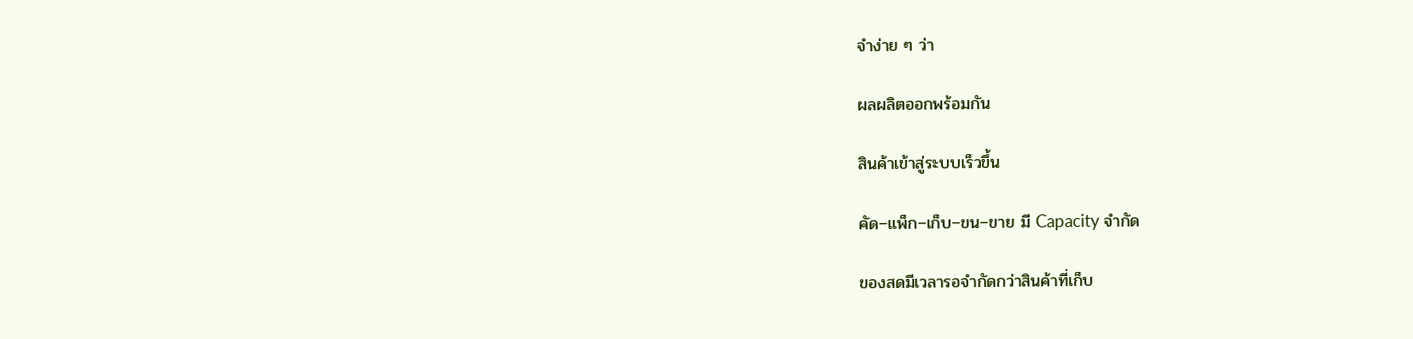จำง่าย ๆ ว่า

ผลผลิตออกพร้อมกัน

สินค้าเข้าสู่ระบบเร็วขึ้น

คัด–แพ็ก–เก็บ–ขน–ขาย มี Capacity จำกัด

ของสดมีเวลารอจำกัดกว่าสินค้าที่เก็บ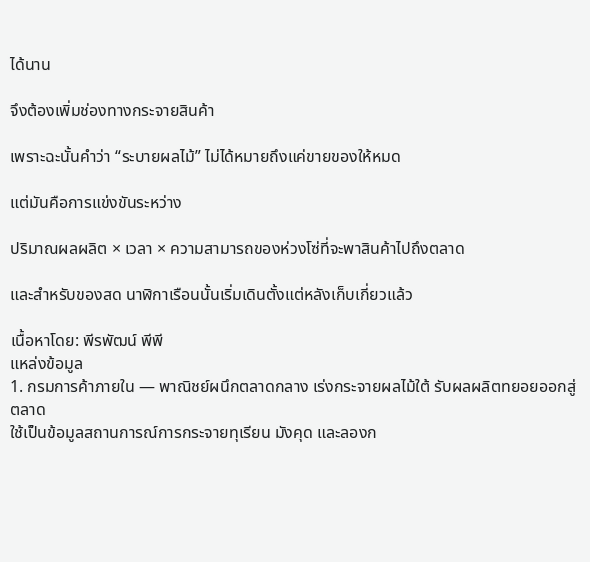ได้นาน

จึงต้องเพิ่มช่องทางกระจายสินค้า

เพราะฉะนั้นคำว่า “ระบายผลไม้” ไม่ได้หมายถึงแค่ขายของให้หมด

แต่มันคือการแข่งขันระหว่าง

ปริมาณผลผลิต × เวลา × ความสามารถของห่วงโซ่ที่จะพาสินค้าไปถึงตลาด

และสำหรับของสด นาฬิกาเรือนนั้นเริ่มเดินตั้งแต่หลังเก็บเกี่ยวแล้ว

เนื้อหาโดย: พีรพัฒน์ พีพี
แหล่งข้อมูล
1. กรมการค้าภายใน — พาณิชย์ผนึกตลาดกลาง เร่งกระจายผลไม้ใต้ รับผลผลิตทยอยออกสู่ตลาด
ใช้เป็นข้อมูลสถานการณ์การกระจายทุเรียน มังคุด และลองก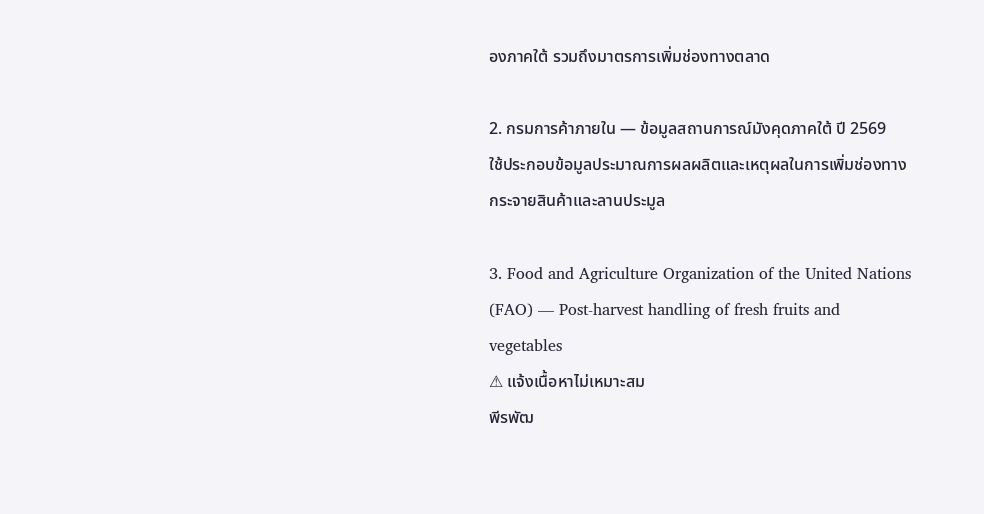องภาคใต้ รวมถึงมาตรการเพิ่มช่องทางตลาด

2. กรมการค้าภายใน — ข้อมูลสถานการณ์มังคุดภาคใต้ ปี 2569
ใช้ประกอบข้อมูลประมาณการผลผลิตและเหตุผลในการเพิ่มช่องทางกระจายสินค้าและลานประมูล

3. Food and Agriculture Organization of the United Nations (FAO) — Post-harvest handling of fresh fruits and vegetables
⚠ แจ้งเนื้อหาไม่เหมาะสม
พีรพัฒ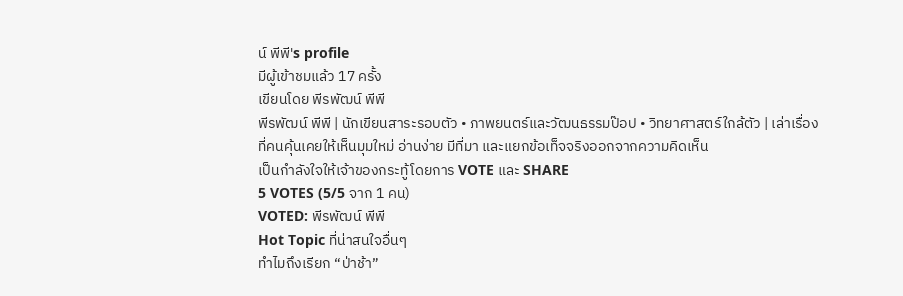น์ พีพี's profile
มีผู้เข้าชมแล้ว 17 ครั้ง
เขียนโดย พีรพัฒน์ พีพี
พีรพัฒน์ พีพี | นักเขียนสาระรอบตัว • ภาพยนตร์และวัฒนธรรมป๊อป • วิทยาศาสตร์ใกล้ตัว | เล่าเรื่องที่คนคุ้นเคยให้เห็นมุมใหม่ อ่านง่าย มีที่มา และแยกข้อเท็จจริงออกจากความคิดเห็น
เป็นกำลังใจให้เจ้าของกระทู้โดยการ VOTE และ SHARE
5 VOTES (5/5 จาก 1 คน)
VOTED: พีรพัฒน์ พีพี
Hot Topic ที่น่าสนใจอื่นๆ
ทำไมถึงเรียก “ป่าช้า”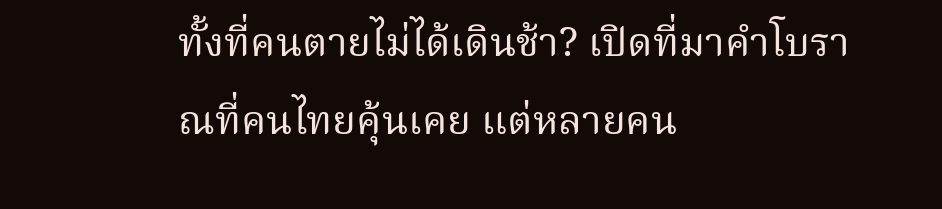ทั้งที่คนตายไม่ได้เดินช้า? เปิดที่มาคำโบราณที่คนไทยคุ้นเคย แต่หลายคน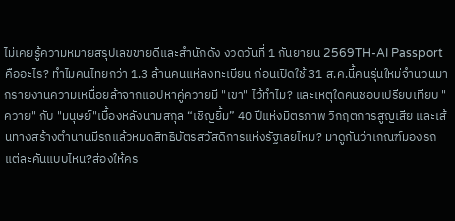ไม่เคยรู้ความหมายสรุปเลขขายดีและสำนักดัง งวดวันที่ 1 กันยายน 2569TH-AI Passport คืออะไร? ทำไมคนไทยกว่า 1.3 ล้านคนแห่ลงทะเบียน ก่อนเปิดใช้ 31 ส.ค.นี้คนรุ่นใหม่จำนวนมากรายงานความเหนื่อยล้าจากแอปหาคู่ควายมี "เขา" ไว้ทำไม? และเหตุใดคนชอบเปรียบเทียบ "ควาย" กับ "มนุษย์"เบื้องหลังนามสกุล “เชิญยิ้ม” 40 ปีแห่งมิตรภาพ วิกฤตการสูญเสีย และเส้นทางสร้างตำนานมีรถแล้วหมดสิทธิบัตรสวัสดิการแห่งรัฐเลยไหม? มาดูกันว่าเกณฑ์มองรถแต่ละคันแบบไหน?ส่องให้คร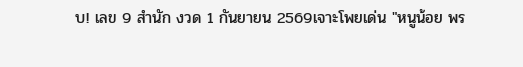บ! เลข 9 สำนัก งวด 1 กันยายน 2569เจาะโพยเด่น "หนูน้อย พร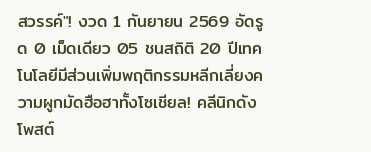สวรรค์"! งวด 1 กันยายน 2569 อัดรูด 0 เม็ดเดียว 05 ชนสถิติ 20 ปีเทคโนโลยีมีส่วนเพิ่มพฤติกรรมหลีกเลี่ยงความผูกมัดฮือฮาทั้งโซเชียล! คลีนิกดังโพสต์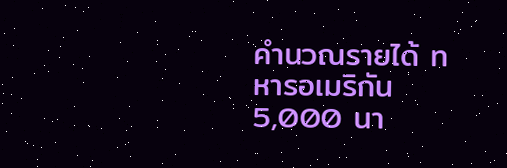คำนวณรายได้ ทหารอเมริกัน 5,000 นา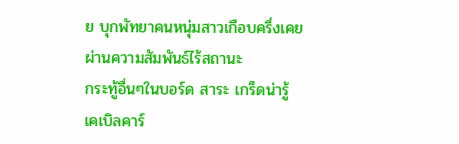ย บุกพัทยาคนหนุ่มสาวเกือบครึ่งเคยผ่านความสัมพันธ์ไร้สถานะ
กระทู้อื่นๆในบอร์ด สาระ เกร็ดน่ารู้
เคเบิลคาร์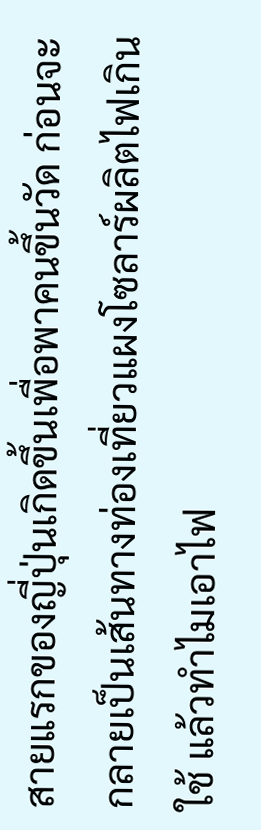สายแรกของญี่ปุ่นเกิดขึ้นเพื่อพาคนขึ้นวัด ก่อนจะกลายเป็นเส้นทางท่องเที่ยวแผงโซลาร์ผลิตไฟเกินใช้ แล้วทำไมเอาไฟ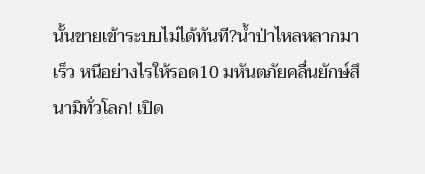นั้นขายเข้าระบบไม่ได้ทันที?น้ำป่าไหลหลากมาเร็ว หนีอย่างไรให้รอด10 มหันตภัยคลื่นยักษ์สึนามิทั่วโลก! เปิด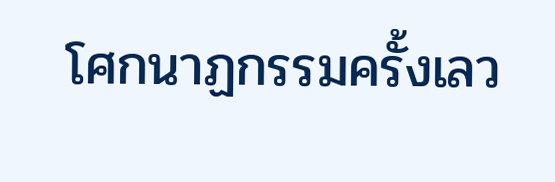โศกนาฏกรรมครั้งเลว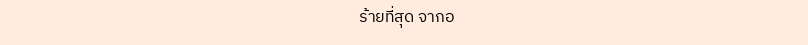ร้ายที่สุด จากอ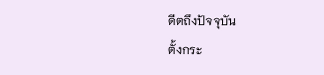ดีตถึงปัจจุบัน
ตั้งกระ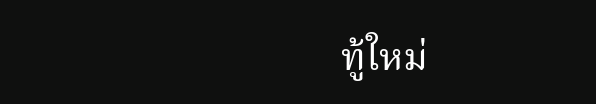ทู้ใหม่